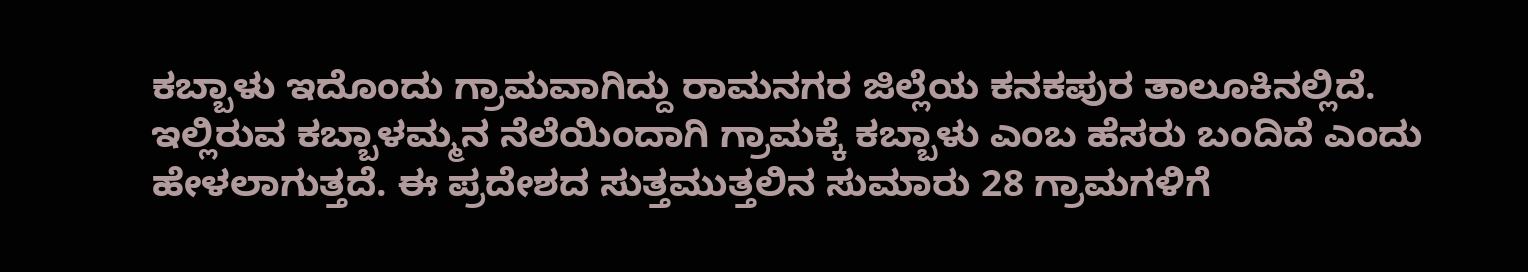ಕಬ್ಬಾಳು ಇದೊಂದು ಗ್ರಾಮವಾಗಿದ್ದು ರಾಮನಗರ ಜಿಲ್ಲೆಯ ಕನಕಪುರ ತಾಲೂಕಿನಲ್ಲಿದೆ. ಇಲ್ಲಿರುವ ಕಬ್ಬಾಳಮ್ಮನ ನೆಲೆಯಿಂದಾಗಿ ಗ್ರಾಮಕ್ಕೆ ಕಬ್ಬಾಳು ಎಂಬ ಹೆಸರು ಬಂದಿದೆ ಎಂದು ಹೇಳಲಾಗುತ್ತದೆ. ಈ ಪ್ರದೇಶದ ಸುತ್ತಮುತ್ತಲಿನ ಸುಮಾರು 28 ಗ್ರಾಮಗಳಿಗೆ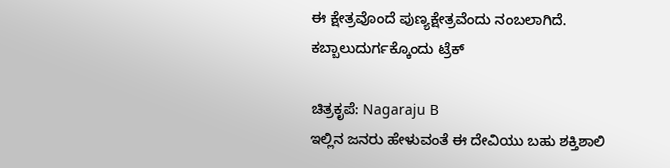ಈ ಕ್ಷೇತ್ರವೊಂದೆ ಪುಣ್ಯಕ್ಷೇತ್ರವೆಂದು ನಂಬಲಾಗಿದೆ.
ಕಬ್ಬಾಲುದುರ್ಗಕ್ಕೊಂದು ಟ್ರೆಕ್

ಚಿತ್ರಕೃಪೆ: Nagaraju B
ಇಲ್ಲಿನ ಜನರು ಹೇಳುವಂತೆ ಈ ದೇವಿಯು ಬಹು ಶಕ್ತಿಶಾಲಿ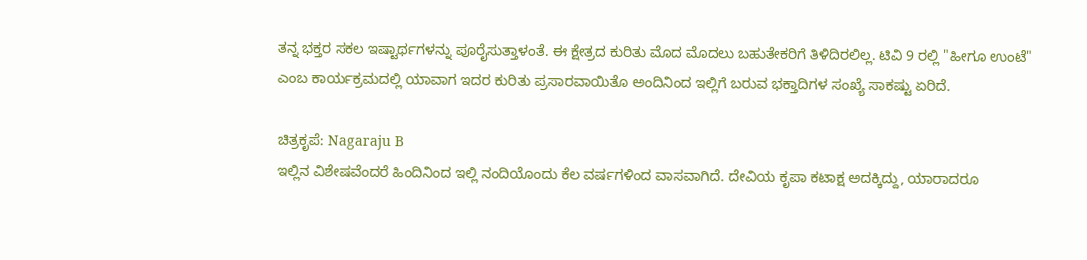ತನ್ನ ಭಕ್ತರ ಸಕಲ ಇಷ್ಟಾರ್ಥಗಳನ್ನು ಪೂರೈಸುತ್ತಾಳಂತೆ. ಈ ಕ್ಷೇತ್ರದ ಕುರಿತು ಮೊದ ಮೊದಲು ಬಹುತೇಕರಿಗೆ ತಿಳಿದಿರಲಿಲ್ಲ. ಟಿವಿ 9 ರಲ್ಲಿ "ಹೀಗೂ ಉಂಟೆ" ಎಂಬ ಕಾರ್ಯಕ್ರಮದಲ್ಲಿ ಯಾವಾಗ ಇದರ ಕುರಿತು ಪ್ರಸಾರವಾಯಿತೊ ಅಂದಿನಿಂದ ಇಲ್ಲಿಗೆ ಬರುವ ಭಕ್ತಾದಿಗಳ ಸಂಖ್ಯೆ ಸಾಕಷ್ಟು ಏರಿದೆ.

ಚಿತ್ರಕೃಪೆ: Nagaraju B
ಇಲ್ಲಿನ ವಿಶೇಷವೆಂದರೆ ಹಿಂದಿನಿಂದ ಇಲ್ಲಿ ನಂದಿಯೊಂದು ಕೆಲ ವರ್ಷಗಳಿಂದ ವಾಸವಾಗಿದೆ. ದೇವಿಯ ಕೃಪಾ ಕಟಾಕ್ಷ ಅದಕ್ಕಿದ್ದು, ಯಾರಾದರೂ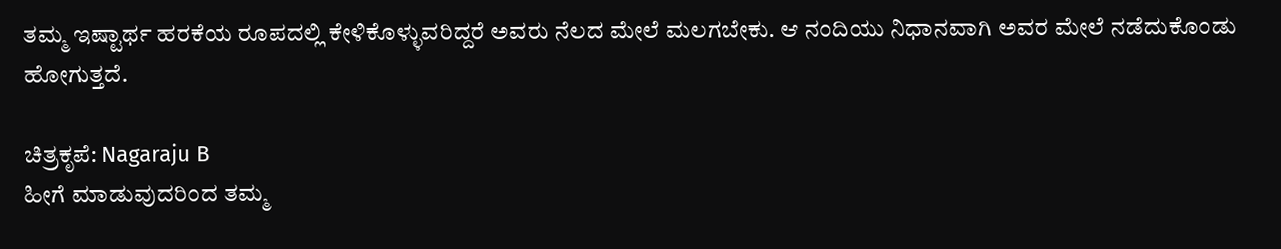ತಮ್ಮ ಇಷ್ಟಾರ್ಥ ಹರಕೆಯ ರೂಪದಲ್ಲಿ ಕೇಳಿಕೊಳ್ಳುವರಿದ್ದರೆ ಅವರು ನೆಲದ ಮೇಲೆ ಮಲಗಬೇಕು. ಆ ನಂದಿಯು ನಿಧಾನವಾಗಿ ಅವರ ಮೇಲೆ ನಡೆದುಕೊಂಡು ಹೋಗುತ್ತದೆ.

ಚಿತ್ರಕೃಪೆ: Nagaraju B
ಹೀಗೆ ಮಾಡುವುದರಿಂದ ತಮ್ಮ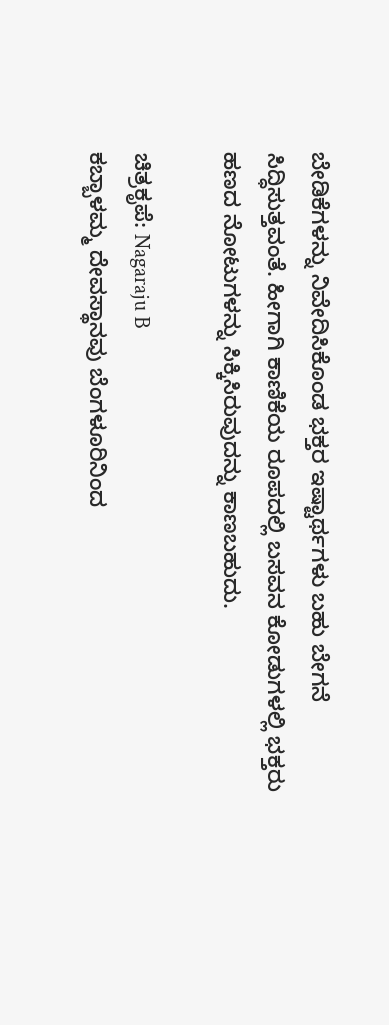ಬೇಡಿಕೆಗಳನ್ನು ನಿವೇದಿಸಿಕೊಂಡ ಭಕ್ತರ ಇಷ್ಟಾರ್ಥಗಳು ಬಹು ಬೇಗನೆ ಸಿದ್ಧಿಸುತ್ತವಂತೆ. ಹೀಗಾಗಿ ಕಾಣಿಕೆಯ ರೂಪದಲ್ಲಿ ಬಸವನ ಕೋಡುಗಳಲ್ಲಿ ಭಕ್ತರು ಹಣದ ನೋಟುಗಳನ್ನು ಸಿಕ್ಕಿಸಿರುವುದನ್ನು ಕಾಣಬಹುದು.

ಚಿತ್ರಕೃಪೆ: Nagaraju B
ಕಬ್ಬಾಳಮ್ಮ ದೇವಸ್ಥಾನವು ಬೆಂಗಳೂರಿನಿಂದ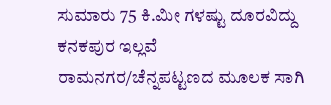ಸುಮಾರು 75 ಕಿ.ಮೀ ಗಳಷ್ಟು ದೂರವಿದ್ದು ಕನಕಪುರ ಇಲ್ಲವೆ ರಾಮನಗರ/ಚೆನ್ನಪಟ್ಟಣದ ಮೂಲಕ ಸಾಗಿ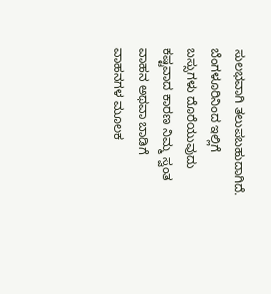ಸುಲಭವಾಗಿ ತಲುಪಬಹುದಾಗಿದೆ. ಬೆಂಗಳೂರಿನಿಂದ ಇಲ್ಲಿಗೆ ಬಸ್ಸುಗಳು ದೊರೆಯುವುದು ಕಷ್ಟವಾದ ಕಾರಣ ನಿಮ್ಮ ಸ್ವಂತ ವಾಹನ ಅಥವಾ ಬಾಡಿಗೆ ವಾಹನಗಳ ಮೂಲಕ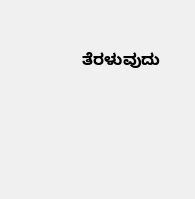ತೆರಳುವುದು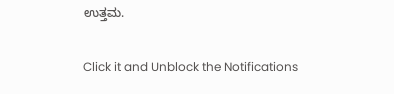ಉತ್ತಮ.


Click it and Unblock the Notifications